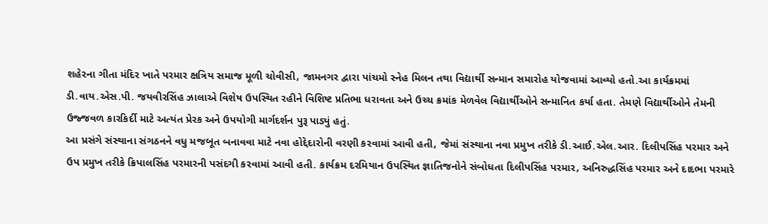શહેરના ગીતા મંદિર ખાતે પરમાર ક્ષત્રિય સમાજ મૂળી ચોવીસી, જામનગર દ્વારા પાંચમો સ્નેહ મિલન તથા વિદ્યાર્થી સન્માન સમારોહ યોજવામાં આવ્યો હતો.આ કાર્યક્રમમાં ડી.વાય.એસ.પી. જયવીરસિંહ ઝાલાએ વિશેષ ઉપસ્થિત રહીને વિશિષ્ટ પ્રતિભા ધરાવતા અને ઉચ્ચ ક્રમાંક મેળવેલ વિદ્યાર્થીઓને સન્માનિત કર્યા હતા. તેમણે વિદ્યાર્થીઓને તેમની ઉજ્જવળ કારકિર્દી માટે અત્યંત પ્રેરક અને ઉપયોગી માર્ગદર્શન પુરૂ પાડ્યું હતું.
આ પ્રસંગે સંસ્થાના સંગઠનને વધુ મજબૂત બનાવવા માટે નવા હોદ્દેદારોની વરણી કરવામાં આવી હતી, જેમાં સંસ્થાના નવા પ્રમુખ તરીકે ડી.આઈ.એલ.આર. દિલીપસિંહ પરમાર અને ઉપ પ્રમુખ તરીકે ક્રિપાલસિંહ પરમારની પસંદગી કરવામાં આવી હતી. કાર્યક્રમ દરમિયાન ઉપસ્થિત જ્ઞાતિજનોને સંબોધતા દિલીપસિંહ પરમાર, અનિરુદ્ધસિંહ પરમાર અને દાદભા પરમારે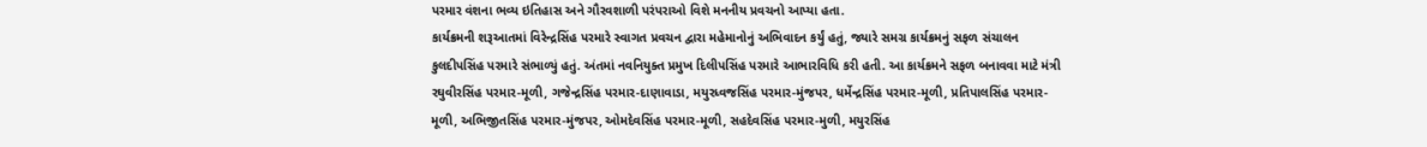પરમાર વંશના ભવ્ય ઇતિહાસ અને ગૌરવશાળી પરંપરાઓ વિશે મનનીય પ્રવચનો આપ્યા હતા.
કાર્યક્રમની શરૂઆતમાં વિરેન્દ્રસિંહ પરમારે સ્વાગત પ્રવચન દ્વારા મહેમાનોનું અભિવાદન કર્યું હતું, જ્યારે સમગ્ર કાર્યક્રમનું સફળ સંચાલન કુલદીપસિંહ પરમારે સંભાળ્યું હતું. અંતમાં નવનિયુક્ત પ્રમુખ દિલીપસિંહ પરમારે આભારવિધિ કરી હતી. આ કાર્યક્રમને સફળ બનાવવા માટે મંત્રી રઘુવીરસિંહ પરમાર-મૂળી, ગજેન્દ્રસિંહ પરમાર-દાણાવાડા, મયુરધ્વજસિંહ પરમાર-મુંજપર, ધર્મેન્દ્રસિંહ પરમાર-મૂળી, પ્રતિપાલસિંહ પરમાર-મૂળી, અભિજીતસિંહ પરમાર-મુંજપર, ઓમદેવસિંહ પરમાર-મૂળી, સહદેવસિંહ પરમાર-મુળી, મયુરસિંહ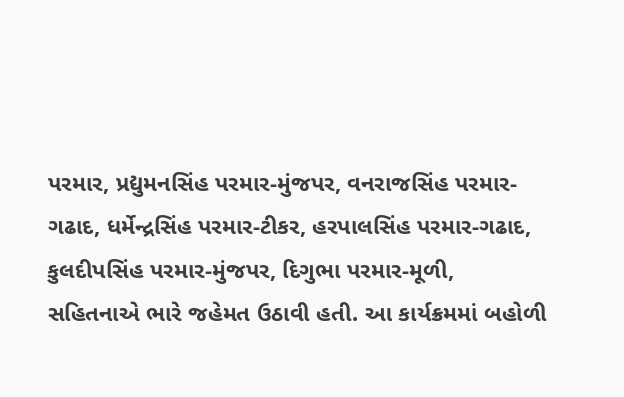પરમાર, પ્રદ્યુમનસિંહ પરમાર-મુંજપર, વનરાજસિંહ પરમાર-ગઢાદ, ધર્મેન્દ્રસિંહ પરમાર-ટીકર, હરપાલસિંહ પરમાર-ગઢાદ, કુલદીપસિંહ પરમાર-મુંજપર, દિગુભા પરમાર-મૂળી, સહિતનાએ ભારે જહેમત ઉઠાવી હતી. આ કાર્યક્રમમાં બહોળી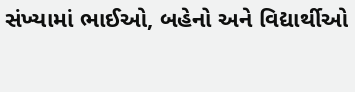સંખ્યામાં ભાઈઓ, બહેનો અને વિદ્યાર્થીઓ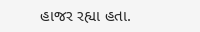હાજર રહ્યા હતા.